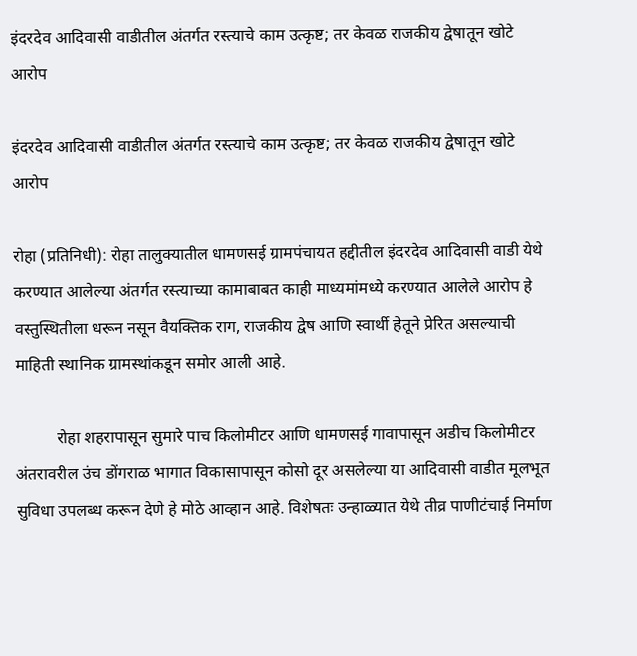इंदरदेव आदिवासी वाडीतील अंतर्गत रस्त्याचे काम उत्कृष्ट; तर केवळ राजकीय द्वेषातून खोटे आरोप

इंदरदेव आदिवासी वाडीतील अंतर्गत रस्त्याचे काम उत्कृष्ट; तर केवळ राजकीय द्वेषातून खोटे आरोप

रोहा (प्रतिनिधी): रोहा तालुक्यातील धामणसई ग्रामपंचायत हद्दीतील इंदरदेव आदिवासी वाडी येथे करण्यात आलेल्या अंतर्गत रस्त्याच्या कामाबाबत काही माध्यमांमध्ये करण्यात आलेले आरोप हे वस्तुस्थितीला धरून नसून वैयक्तिक राग, राजकीय द्वेष आणि स्वार्थी हेतूने प्रेरित असल्याची माहिती स्थानिक ग्रामस्थांकडून समोर आली आहे.

          रोहा शहरापासून सुमारे पाच किलोमीटर आणि धामणसई गावापासून अडीच किलोमीटर अंतरावरील उंच डोंगराळ भागात विकासापासून कोसो दूर असलेल्या या आदिवासी वाडीत मूलभूत सुविधा उपलब्ध करून देणे हे मोठे आव्हान आहे. विशेषतः उन्हाळ्यात येथे तीव्र पाणीटंचाई निर्माण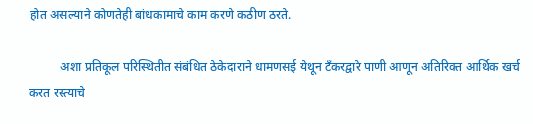होत असल्याने कोणतेही बांधकामाचे काम करणे कठीण ठरते.

          अशा प्रतिकूल परिस्थितीत संबंधित ठेकेदाराने धामणसई येथून टँकरद्वारे पाणी आणून अतिरिक्त आर्थिक खर्च करत रस्त्याचे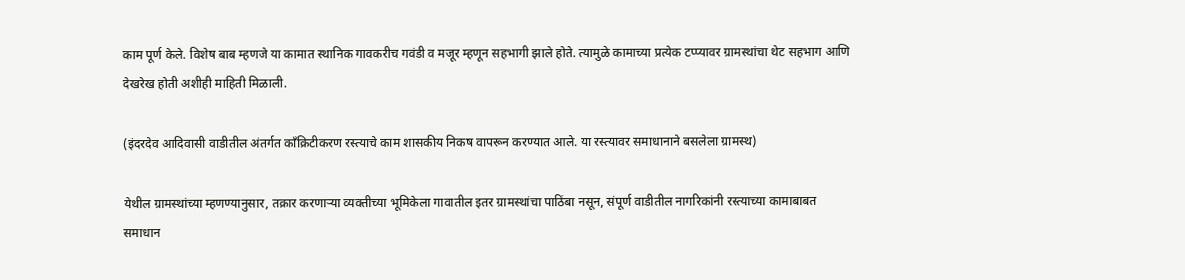काम पूर्ण केले. विशेष बाब म्हणजे या कामात स्थानिक गावकरीच गवंडी व मजूर म्हणून सहभागी झाले होते. त्यामुळे कामाच्या प्रत्येक टप्प्यावर ग्रामस्थांचा थेट सहभाग आणि देखरेख होती अशीही माहिती मिळाली.

(इंदरदेव आदिवासी वाडीतील अंतर्गत काँक्रिटीकरण रस्त्याचे काम शासकीय निकष वापरून करण्यात आले. या रस्त्यावर समाधानाने बसलेला ग्रामस्थ)

येथील ग्रामस्थांच्या म्हणण्यानुसार, तक्रार करणाऱ्या व्यक्तीच्या भूमिकेला गावातील इतर ग्रामस्थांचा पाठिंबा नसून, संपूर्ण वाडीतील नागरिकांनी रस्त्याच्या कामाबाबत समाधान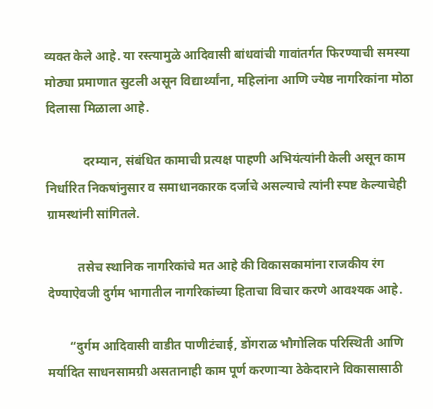व्यक्त केले आहे. या रस्त्यामुळे आदिवासी बांधवांची गावांतर्गत फिरण्याची समस्या मोठ्या प्रमाणात सुटली असून विद्यार्थ्यांना, महिलांना आणि ज्येष्ठ नागरिकांना मोठा दिलासा मिळाला आहे.

            दरम्यान, संबंधित कामाची प्रत्यक्ष पाहणी अभियंत्यांनी केली असून काम निर्धारित निकषांनुसार व समाधानकारक दर्जाचे असल्याचे त्यांनी स्पष्ट केल्याचेही ग्रामस्थांनी सांगितले.

          तसेच स्थानिक नागरिकांचे मत आहे की विकासकामांना राजकीय रंग देण्याऐवजी दुर्गम भागातील नागरिकांच्या हिताचा विचार करणे आवश्यक आहे.

       “दुर्गम आदिवासी वाडीत पाणीटंचाई, डोंगराळ भौगोलिक परिस्थिती आणि मर्यादित साधनसामग्री असतानाही काम पूर्ण करणाऱ्या ठेकेदाराने विकासासाठी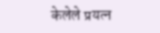केलेले प्रयत्न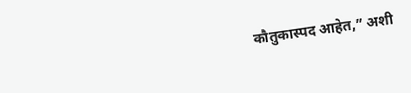कौतुकास्पद आहेत,” अशी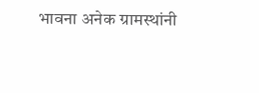भावना अनेक ग्रामस्थांनी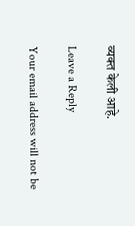व्यक्त केली आहे.

Leave a Reply

Your email address will not be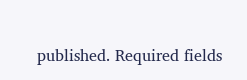published. Required fields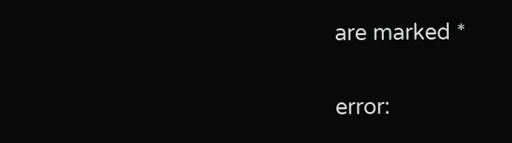are marked *

error: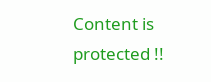Content is protected !!